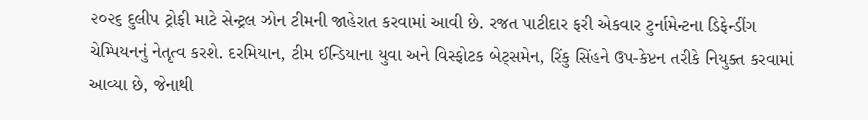૨૦૨૬ દુલીપ ટ્રોફી માટે સેન્ટ્રલ ઝોન ટીમની જાહેરાત કરવામાં આવી છે. રજત પાટીદાર ફરી એકવાર ટુર્નામેન્ટના ડિફેન્ડીંગ ચેમ્પિયનનું નેતૃત્વ કરશે. દરમિયાન, ટીમ ઈન્ડિયાના યુવા અને વિસ્ફોટક બેટ્સમેન, રિંકુ સિંહને ઉપ-કેપ્ટન તરીકે નિયુક્ત કરવામાં આવ્યા છે, જેનાથી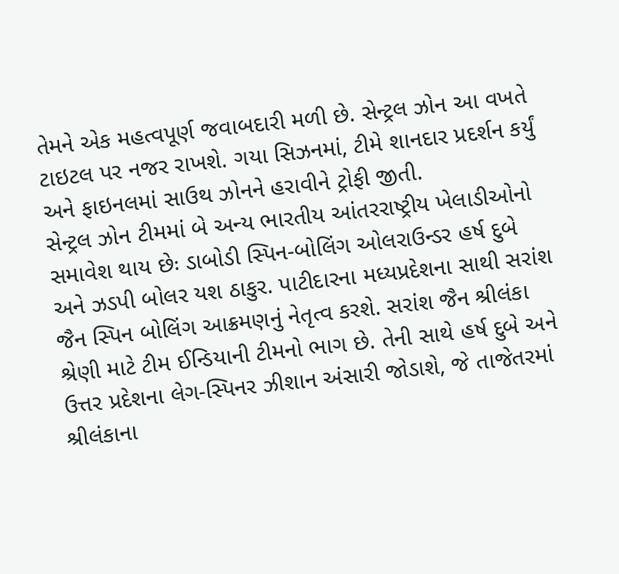તેમને એક મહત્વપૂર્ણ જવાબદારી મળી છે. સેન્ટ્રલ ઝોન આ વખતે ટાઇટલ પર નજર રાખશે. ગયા સિઝનમાં, ટીમે શાનદાર પ્રદર્શન કર્યું અને ફાઇનલમાં સાઉથ ઝોનને હરાવીને ટ્રોફી જીતી.
સેન્ટ્રલ ઝોન ટીમમાં બે અન્ય ભારતીય આંતરરાષ્ટ્રીય ખેલાડીઓનો સમાવેશ થાય છેઃ ડાબોડી સ્પિન-બોલિંગ ઓલરાઉન્ડર હર્ષ દુબે અને ઝડપી બોલર યશ ઠાકુર. પાટીદારના મધ્યપ્રદેશના સાથી સરાંશ જૈન સ્પિન બોલિંગ આક્રમણનું નેતૃત્વ કરશે. સરાંશ જૈન શ્રીલંકા શ્રેણી માટે ટીમ ઈન્ડિયાની ટીમનો ભાગ છે. તેની સાથે હર્ષ દુબે અને ઉત્તર પ્રદેશના લેગ-સ્પિનર ઝીશાન અંસારી જોડાશે, જે તાજેતરમાં શ્રીલંકાના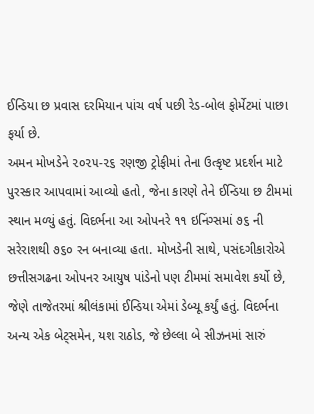ઈન્ડિયા છ પ્રવાસ દરમિયાન પાંચ વર્ષ પછી રેડ-બોલ ફોર્મેટમાં પાછા ફર્યા છે.
અમન મોખડેને ૨૦૨૫-૨૬ રણજી ટ્રોફીમાં તેના ઉત્કૃષ્ટ પ્રદર્શન માટે પુરસ્કાર આપવામાં આવ્યો હતો, જેના કારણે તેને ઈન્ડિયા છ ટીમમાં સ્થાન મળ્યું હતું. વિદર્ભના આ ઓપનરે ૧૧ ઇનિંગ્સમાં ૭૬ ની સરેરાશથી ૭૬૦ રન બનાવ્યા હતા. મોખડેની સાથે, પસંદગીકારોએ છત્તીસગઢના ઓપનર આયુષ પાંડેનો પણ ટીમમાં સમાવેશ કર્યો છે, જેણે તાજેતરમાં શ્રીલંકામાં ઈન્ડિયા એમાં ડેબ્યૂ કર્યું હતું. વિદર્ભના અન્ય એક બેટ્સમેન, યશ રાઠોડ, જે છેલ્લા બે સીઝનમાં સારું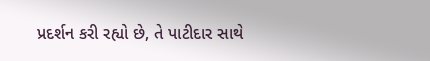પ્રદર્શન કરી રહ્યો છે, તે પાટીદાર સાથે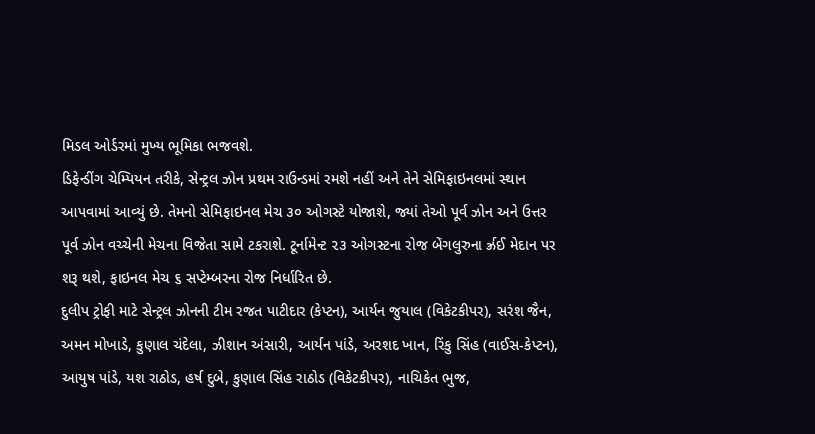મિડલ ઓર્ડરમાં મુખ્ય ભૂમિકા ભજવશે.
ડિફેન્ડીંગ ચેમ્પિયન તરીકે, સેન્ટ્રલ ઝોન પ્રથમ રાઉન્ડમાં રમશે નહીં અને તેને સેમિફાઇનલમાં સ્થાન આપવામાં આવ્યું છે. તેમનો સેમિફાઇનલ મેચ ૩૦ ઓગસ્ટે યોજાશે, જ્યાં તેઓ પૂર્વ ઝોન અને ઉત્તર પૂર્વ ઝોન વચ્ચેની મેચના વિજેતા સામે ટકરાશે. ટૂર્નામેન્ટ ૨૩ ઓગસ્ટના રોજ બેંગલુરુના ર્ઝ્રઈ મેદાન પર શરૂ થશે, ફાઇનલ મેચ ૬ સપ્ટેમ્બરના રોજ નિર્ધારિત છે.
દુલીપ ટ્રોફી માટે સેન્ટ્રલ ઝોનની ટીમ રજત પાટીદાર (કેપ્ટન), આર્યન જુયાલ (વિકેટકીપર), સરંશ જૈન, અમન મોખાડે, કુણાલ ચંદેલા, ઝીશાન અંસારી, આર્યન પાંડે, અરશદ ખાન, રિંકુ સિંહ (વાઈસ-કેપ્ટન), આયુષ પાંડે, યશ રાઠોડ, હર્ષ દુબે, કુણાલ સિંહ રાઠોડ (વિકેટકીપર), નાચિકેત ભુજ,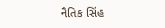નૈતિક સિંહ